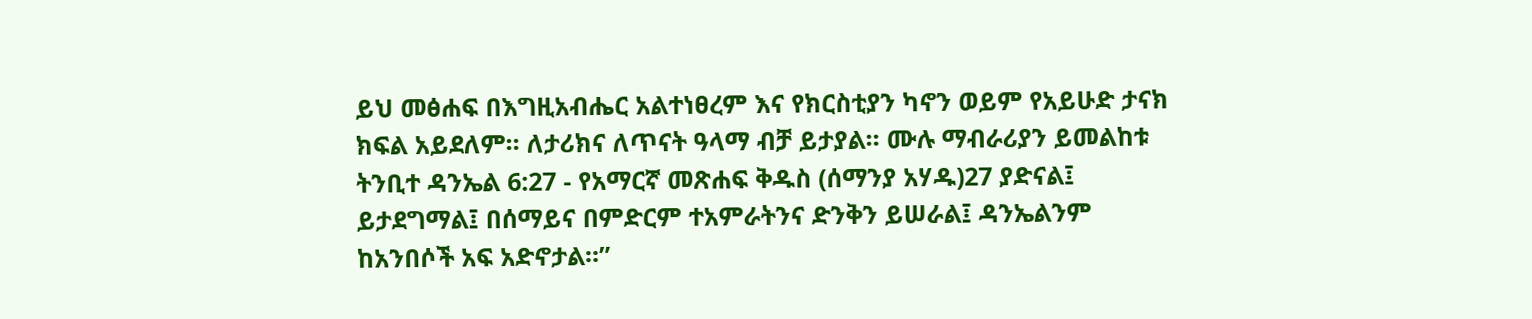ይህ መፅሐፍ በእግዚአብሔር አልተነፀረም እና የክርስቲያን ካኖን ወይም የአይሁድ ታናክ ክፍል አይደለም። ለታሪክና ለጥናት ዓላማ ብቻ ይታያል። ሙሉ ማብራሪያን ይመልከቱ ትንቢተ ዳንኤል 6:27 - የአማርኛ መጽሐፍ ቅዱስ (ሰማንያ አሃዱ)27 ያድናል፤ ይታደግማል፤ በሰማይና በምድርም ተአምራትንና ድንቅን ይሠራል፤ ዳንኤልንም ከአንበሶች አፍ አድኖታል።”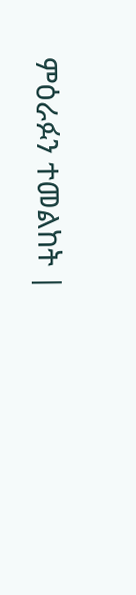ምዕራፉን ተመልከት |